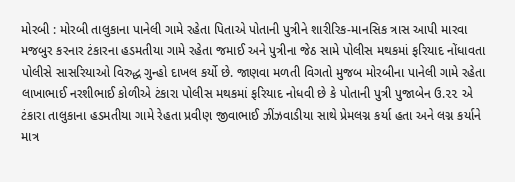મોરબી : મોરબી તાલુકાના પાનેલી ગામે રહેતા પિતાએ પોતાની પુત્રીને શારીરિક-માનસિક ત્રાસ આપી મારવા મજબુર કરનાર ટંકારના હડમતીયા ગામે રહેતા જમાઈ અને પુત્રીના જેઠ સામે પોલીસ મથકમાં ફરિયાદ નોંધાવતા પોલીસે સાસરિયાઓ વિરુદ્ધ ગુન્હો દાખલ કર્યો છે. જાણવા મળતી વિગતો મુજબ મોરબીના પાનેલી ગામે રહેતા લાખાભાઈ નરશીભાઈ કોળીએ ટંકારા પોલીસ મથકમાં ફરિયાદ નોધવી છે કે પોતાની પુત્રી પુજાબેન ઉ.૨૨ એ ટંકારા તાલુકાના હડમતીયા ગામે રેહતા પ્રવીણ જીવાભાઈ ઝીંઝવાડીયા સાથે પ્રેમલગ્ન કર્યા હતા અને લગ્ન કર્યાને માત્ર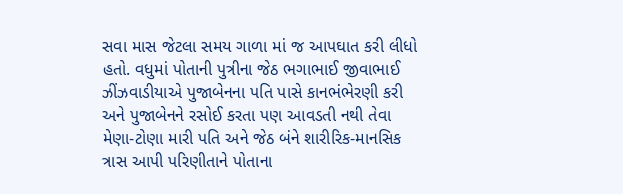સવા માસ જેટલા સમય ગાળા માં જ આપઘાત કરી લીધો હતો. વધુમાં પોતાની પુત્રીના જેઠ ભગાભાઈ જીવાભાઈ ઝીંઝવાડીયાએ પુજાબેનના પતિ પાસે કાનભંભેરણી કરી અને પુજાબેનને રસોઈ કરતા પણ આવડતી નથી તેવા મેણા-ટોણા મારી પતિ અને જેઠ બંને શારીરિક-માનસિક ત્રાસ આપી પરિણીતાને પોતાના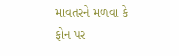માવતરને મળવા કે ફોન પર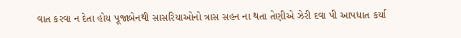વાત કરવા ન દેતા હોય પૂજાબેનથી સાસરિયાઓનો ત્રાસ સહન ના થતા તેણીએ ઝેરી દવા પી આપધાત કર્યા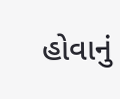હોવાનું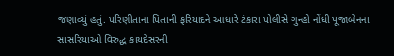જણાવ્યું હતું. પરિણીતાના પિતાની ફરિયાદને આધારે ટંકારા પોલીસે ગુન્હો નોંધી પૂજાબેનના સાસરિયાઓ વિરુદ્ધ કાયદેસરની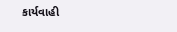કાર્યવાહી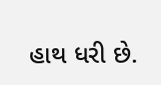હાથ ધરી છે.